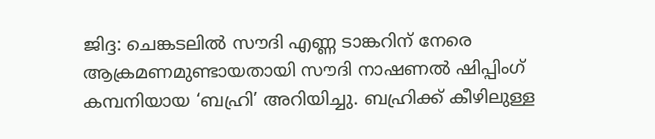ജിദ്ദ: ചെങ്കടലിൽ സൗദി എണ്ണ ടാങ്കറിന് നേരെ ആക്രമണമുണ്ടായതായി സൗദി നാഷണൽ ഷിപ്പിംഗ് കമ്പനിയായ ‘ബഹ്രി’ അറിയിച്ചു. ബഹ്രിക്ക് കീഴിലുള്ള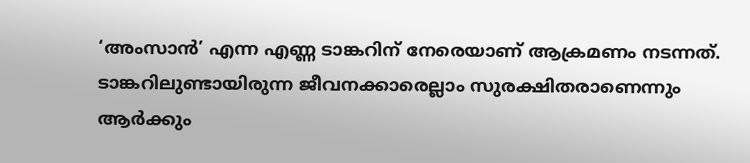‘അംസാൻ’ എന്ന എണ്ണ ടാങ്കറിന് നേരെയാണ് ആക്രമണം നടന്നത്. ടാങ്കറിലുണ്ടായിരുന്ന ജീവനക്കാരെല്ലാം സുരക്ഷിതരാണെന്നും ആർക്കും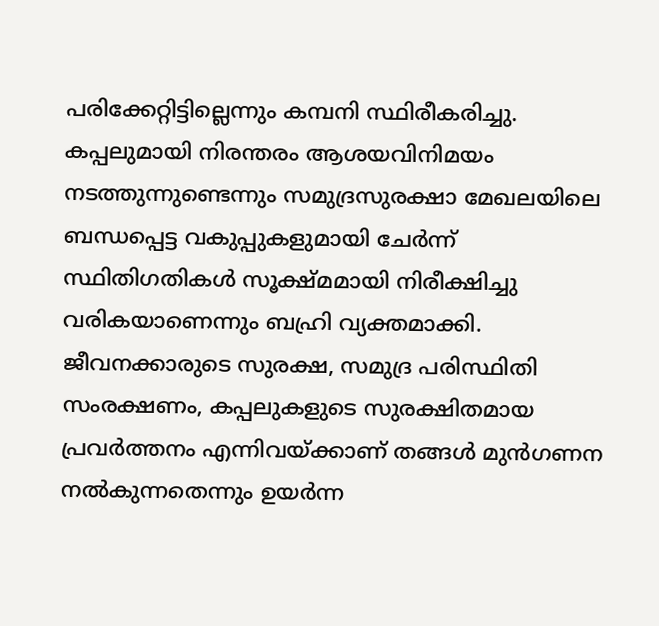പരിക്കേറ്റിട്ടില്ലെന്നും കമ്പനി സ്ഥിരീകരിച്ചു.
കപ്പലുമായി നിരന്തരം ആശയവിനിമയം നടത്തുന്നുണ്ടെന്നും സമുദ്രസുരക്ഷാ മേഖലയിലെ ബന്ധപ്പെട്ട വകുപ്പുകളുമായി ചേർന്ന് സ്ഥിതിഗതികൾ സൂക്ഷ്മമായി നിരീക്ഷിച്ചു വരികയാണെന്നും ബഹ്രി വ്യക്തമാക്കി. ജീവനക്കാരുടെ സുരക്ഷ, സമുദ്ര പരിസ്ഥിതി സംരക്ഷണം, കപ്പലുകളുടെ സുരക്ഷിതമായ പ്രവർത്തനം എന്നിവയ്ക്കാണ് തങ്ങൾ മുൻഗണന നൽകുന്നതെന്നും ഉയർന്ന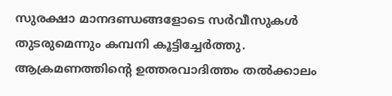സുരക്ഷാ മാനദണ്ഡങ്ങളോടെ സർവീസുകൾ തുടരുമെന്നും കമ്പനി കൂട്ടിച്ചേർത്തു.
ആക്രമണത്തിന്റെ ഉത്തരവാദിത്തം തൽക്കാലം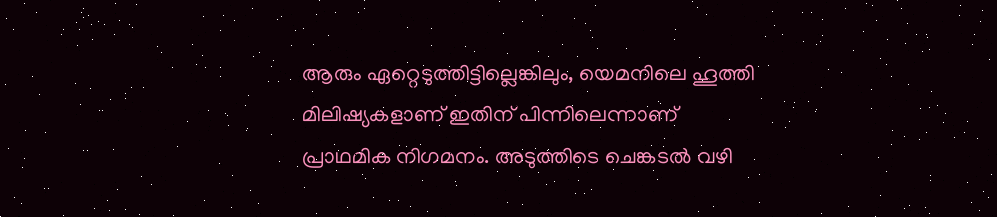ആരും ഏറ്റെടുത്തിട്ടില്ലെങ്കിലും, യെമനിലെ ഹൂത്തി മിലിഷ്യകളാണ് ഇതിന് പിന്നിലെന്നാണ് പ്രാഥമിക നിഗമനം. അടുത്തിടെ ചെങ്കടൽ വഴി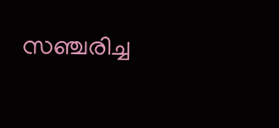സഞ്ചരിച്ച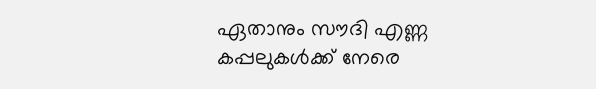ഏതാനും സൗദി എണ്ണ കപ്പലുകൾക്ക് നേരെ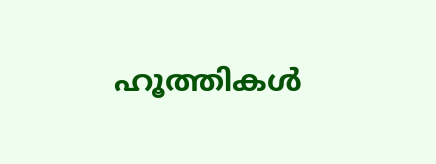ഹൂത്തികൾ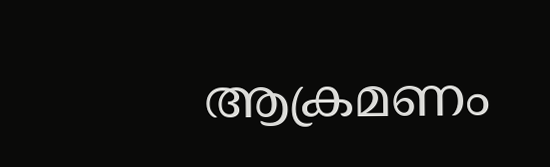ആക്രമണം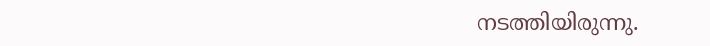നടത്തിയിരുന്നു.